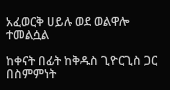አፈወርቅ ሀይሉ ወደ ወልዋሎ ተመልሷል

ከቀናት በፊት ከቅዱስ ጊዮርጊስ ጋር በስምምነት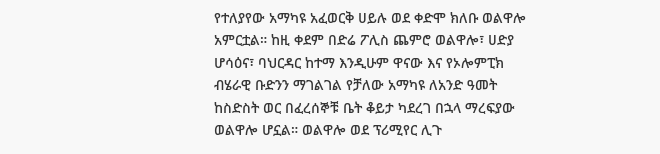የተለያየው አማካዩ አፈወርቅ ሀይሉ ወደ ቀድሞ ክለቡ ወልዋሎ አምርቷል። ከዚ ቀደም በድሬ ፖሊስ ጨምሮ ወልዋሎ፣ ሀድያ ሆሳዕና፣ ባህርዳር ከተማ እንዲሁም ዋናው እና የኦሎምፒክ ብሄራዊ ቡድንን ማገልገል የቻለው አማካዩ ለአንድ ዓመት ከስድስት ወር በፈረሰኞቹ ቤት ቆይታ ካደረገ በኋላ ማረፍያው ወልዋሎ ሆኗል። ወልዋሎ ወደ ፕሪሚየር ሊጉ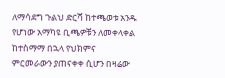ለማሳደግ ጉልህ ድርሻ ከተጫወቱ አንዱ የሆነው አማካዩ ቢጫዎቹን ለመቀላቀል ከተስማማ በኋላ የህክምና ምርመራውን ያጠናቀቀ ሲሆን በዛሬው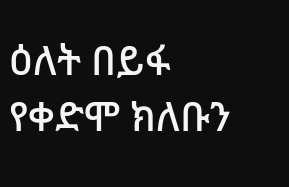ዕለት በይፋ የቀድሞ ክለቡን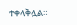ተቀላቅሏል።